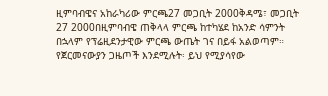ዚምባብዌና አከራካሪው ምርጫ27 መጋቢት 2000ቅዳሜ፣ መጋቢት 27 2000በዚምባብዌ ጠቅላላ ምርጫ ከተካሄደ ከአንድ ሳምንት በኋላም የፕሬዚደንታዊው ምርጫ ውጤት ገና በይፋ አልወጣም። የጀርመናውያን ጋዜጦች እንደሚሉት፡ ይህ የሚያሳየው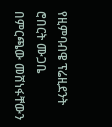የዚምባብዌ ፕሬዚደንት ሮበርት ሙጋቤ በምርጫው መሸነፋቸውን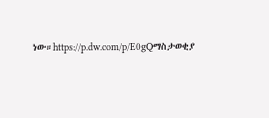ነው።https://p.dw.com/p/E0gQማስታወቂያ